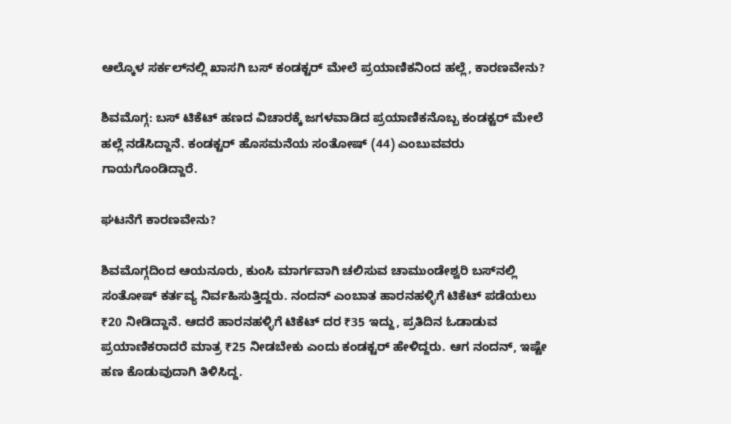ಆಲ್ಕೊಳ ಸರ್ಕಲ್‌ನಲ್ಲಿ ಖಾಸಗಿ ಬಸ್‌ ಕಂಡಕ್ಟರ್‌ ಮೇಲೆ ಪ್ರಯಾಣಿಕನಿಂದ ಹಲ್ಲೆ, ಕಾರಣವೇನು?

ಶಿವಮೊಗ್ಗ: ಬಸ್ ಟಿಕೆಟ್ ಹಣದ ವಿಚಾರಕ್ಕೆ ಜಗಳವಾಡಿದ ಪ್ರಯಾಣಿಕನೊಬ್ಬ ಕಂಡಕ್ಟರ್ ಮೇಲೆ ಹಲ್ಲೆ ನಡೆಸಿದ್ದಾನೆ. ಕಂಡಕ್ಟರ್‌ ಹೊಸಮನೆಯ ಸಂತೋಷ್ (44) ಎಂಬುವವರು ಗಾಯಗೊಂಡಿದ್ದಾರೆ.

ಘಟನೆಗೆ ಕಾರಣವೇನು?

ಶಿವಮೊಗ್ಗದಿಂದ ಆಯನೂರು, ಕುಂಸಿ ಮಾರ್ಗವಾಗಿ ಚಲಿಸುವ ಚಾಮುಂಡೇಶ್ವರಿ ಬಸ್‌ನಲ್ಲಿ ಸಂತೋಷ್ ಕರ್ತವ್ಯ ನಿರ್ವಹಿಸುತ್ತಿದ್ದರು. ನಂದನ್‌ ಎಂಬಾತ ಹಾರನಹಳ್ಳಿಗೆ ಟಿಕೆಟ್‌ ಪಡೆಯಲು ₹20 ನೀಡಿದ್ದಾನೆ. ಆದರೆ ಹಾರನಹಳ್ಳಿಗೆ ಟಿಕೆಟ್ ದರ ₹35 ಇದ್ದು, ಪ್ರತಿದಿನ ಓಡಾಡುವ ಪ್ರಯಾಣಿಕರಾದರೆ ಮಾತ್ರ ₹25 ನೀಡಬೇಕು ಎಂದು ಕಂಡಕ್ಟರ್ ಹೇಳಿದ್ದರು. ಆಗ ನಂದನ್‌, ಇಷ್ಟೇ ಹಣ ಕೊಡುವುದಾಗಿ ತಿಳಿಸಿದ್ದ.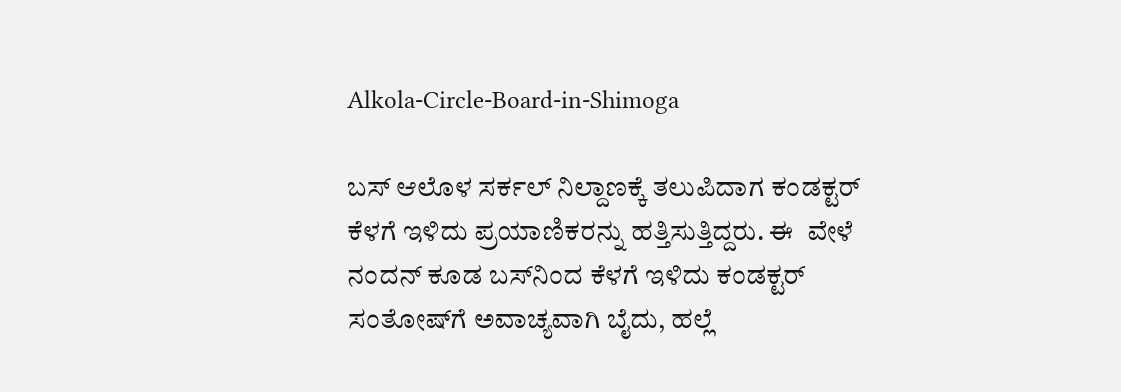Alkola-Circle-Board-in-Shimoga

ಬಸ್ ಆಲೊಳ ಸರ್ಕಲ್ ನಿಲ್ದಾಣಕ್ಕೆ ತಲುಪಿದಾಗ ಕಂಡಕ್ಟರ್ ಕೆಳಗೆ ಇಳಿದು ಪ್ರಯಾಣಿಕರನ್ನು ಹತ್ತಿಸುತ್ತಿದ್ದರು. ಈ  ವೇಳೆ ನಂದನ್ ಕೂಡ ಬಸ್‌ನಿಂದ ಕೆಳಗೆ ಇಳಿದು ಕಂಡಕ್ಟರ್‌ ಸಂತೋಷ್‌ಗೆ ಅವಾಚ್ಯವಾಗಿ ಬೈದು, ಹಲ್ಲೆ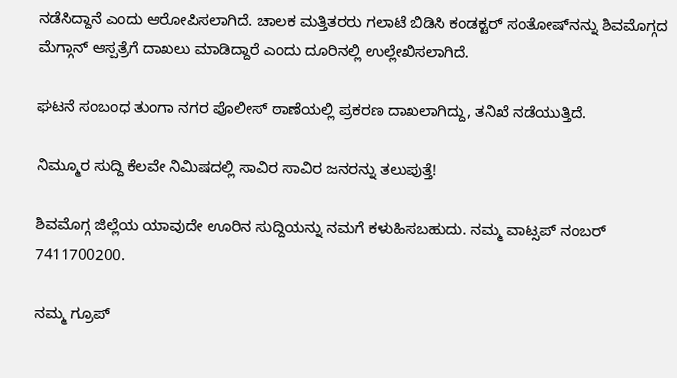ನಡೆಸಿದ್ದಾನೆ ಎಂದು ಆರೋಪಿಸಲಾಗಿದೆ. ಚಾಲಕ ಮತ್ತಿತರರು ಗಲಾಟೆ ಬಿಡಿಸಿ ಕಂಡಕ್ಟರ್‌ ಸಂತೋಷ್‌ನನ್ನು ಶಿವಮೊಗ್ಗದ ಮೆಗ್ಗಾನ್‌ ಆಸ್ಪತ್ರೆಗೆ ದಾಖಲು ಮಾಡಿದ್ದಾರೆ ಎಂದು ದೂರಿನಲ್ಲಿ ಉಲ್ಲೇಖಿಸಲಾಗಿದೆ.

ಘಟನೆ ಸಂಬಂಧ ತುಂಗಾ ನಗರ ಪೊಲೀಸ್ ಠಾಣೆಯಲ್ಲಿ ಪ್ರಕರಣ ದಾಖಲಾಗಿದ್ದು, ತನಿಖೆ ನಡೆಯುತ್ತಿದೆ.

ನಿಮ್ಮೂರ ಸುದ್ದಿ ಕೆಲವೇ ನಿಮಿಷದಲ್ಲಿ ಸಾವಿರ ಸಾವಿರ ಜನರನ್ನು ತಲುಪುತ್ತೆ!

ಶಿವಮೊಗ್ಗ ಜಿಲ್ಲೆಯ ಯಾವುದೇ ಊರಿನ ಸುದ್ದಿಯನ್ನು ನಮಗೆ ಕಳುಹಿಸಬಹುದು. ನಮ್ಮ ವಾಟ್ಸಪ್‌ ನಂಬರ್ 7411700200.

ನಮ್ಮ ಗ್ರೂಪ್‌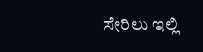ಸೇರಿಲು ಇಲ್ಲಿ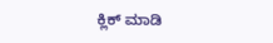ಕ್ಲಿಕ್‌ ಮಾಡಿ